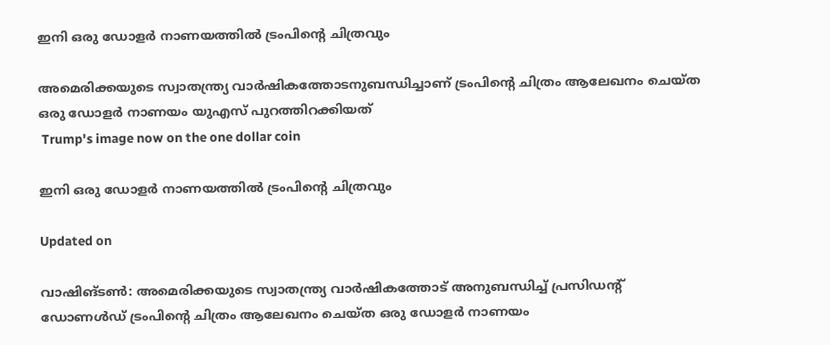ഇനി ഒരു ഡോളർ നാണയത്തിൽ ട്രംപിന്‍റെ ചിത്രവും

അമെരിക്കയുടെ സ്വാതന്ത്ര്യ വാർഷികത്തോടനുബന്ധിച്ചാണ് ട്രംപിന്‍റെ ചിത്രം ആലേഖനം ചെയ്ത ഒരു ഡോളർ നാണയം യുഎസ് പുറത്തിറക്കിയത്
 Trump's image now on the one dollar coin

ഇനി ഒരു ഡോളർ നാണയത്തിൽ ട്രംപിന്‍റെ ചിത്രവും

Updated on

വാഷിങ്ടൺ: അമെരിക്കയുടെ സ്വാതന്ത്ര്യ വാർഷികത്തോട് അനുബന്ധിച്ച് പ്രസിഡന്‍റ് ഡോണൾഡ് ട്രംപിന്‍റെ ചിത്രം ആലേഖനം ചെയ്ത ഒരു ഡോളർ നാണയം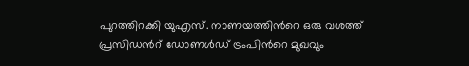പുറത്തിറക്കി യുഎസ്. നാണയത്തിന്‍റെ ഒരു വശത്ത് പ്രസിഡന്‍റ് ഡോണൾഡ് ട്രംപിന്‍റെ മുഖവും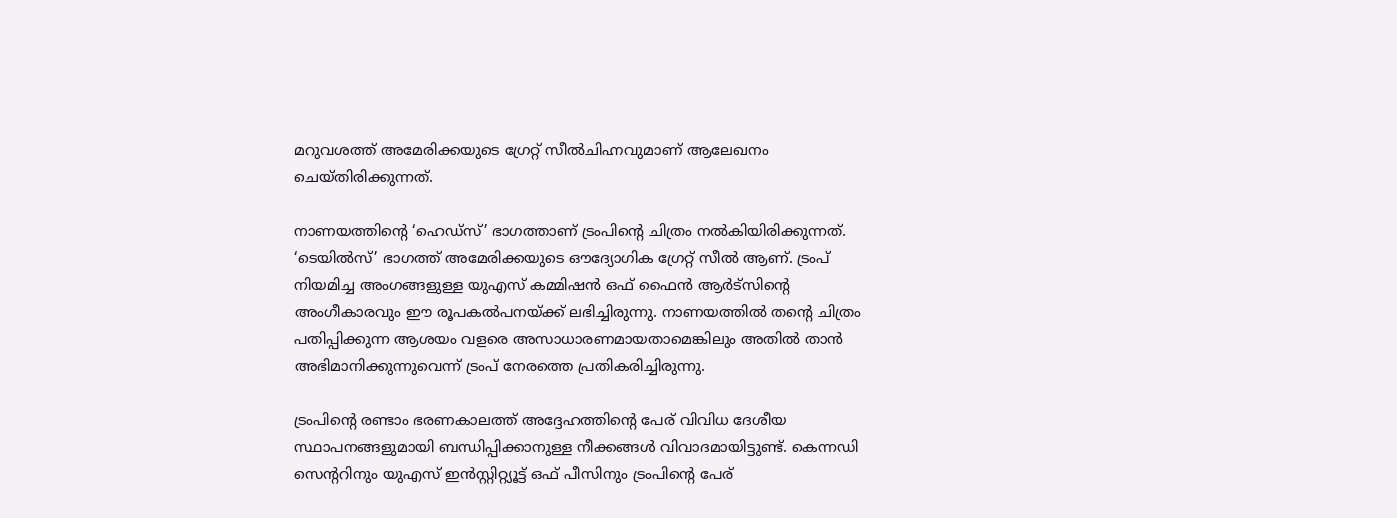മറുവശത്ത് അമേരിക്കയുടെ ഗ്രേറ്റ് സീല്‍ചിഹ്നവുമാണ് ആലേഖനം ചെയ്തിരിക്കുന്നത്.

നാണയത്തിന്‍റെ ‘ഹെഡ്‌സ്’ ഭാഗത്താണ് ട്രംപിന്‍റെ ചിത്രം നല്‍കിയിരിക്കുന്നത്. ‘ടെയില്‍സ്’ ഭാഗത്ത് അമേരിക്കയുടെ ഔദ്യോഗിക ഗ്രേറ്റ് സീല്‍ ആണ്. ട്രംപ് നിയമിച്ച അംഗങ്ങളുള്ള യുഎസ് കമ്മിഷന്‍ ഒഫ് ഫൈന്‍ ആര്‍ട്‌സിന്‍റെ അംഗീകാരവും ഈ രൂപകല്‍പനയ്ക്ക് ലഭിച്ചിരുന്നു. നാണയത്തില്‍ തന്‍റെ ചിത്രം പതിപ്പിക്കുന്ന ആശയം വളരെ അസാധാരണമായതാമെങ്കിലും അതില്‍ താന്‍ അഭിമാനിക്കുന്നുവെന്ന് ട്രംപ് നേരത്തെ പ്രതികരിച്ചിരുന്നു.

ട്രംപിന്‍റെ രണ്ടാം ഭരണകാലത്ത് അദ്ദേഹത്തിന്‍റെ പേര് വിവിധ ദേശീയ സ്ഥാപനങ്ങളുമായി ബന്ധിപ്പിക്കാനുള്ള നീക്കങ്ങള്‍ വിവാദമായിട്ടുണ്ട്. കെന്നഡി സെന്‍ററിനും യുഎസ് ഇന്‍സ്റ്റിറ്റ്യൂട്ട് ഒഫ് പീസിനും ട്രംപിന്‍റെ പേര്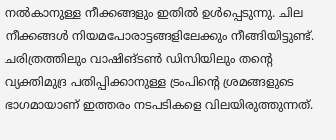നല്‍കാനുള്ള നീക്കങ്ങളും ഇതില്‍ ഉള്‍പ്പെടുന്നു. ചില നീക്കങ്ങള്‍ നിയമപോരാട്ടങ്ങളിലേക്കും നീങ്ങിയിട്ടുണ്ട്. ചരിത്രത്തിലും വാഷിങ്ടണ്‍ ഡിസിയിലും തന്‍റെ വ്യക്തിമുദ്ര പതിപ്പിക്കാനുള്ള ട്രംപിന്‍റെ ശ്രമങ്ങളുടെ ഭാഗമായാണ് ഇത്തരം നടപടികളെ വിലയിരുത്തുന്നത്.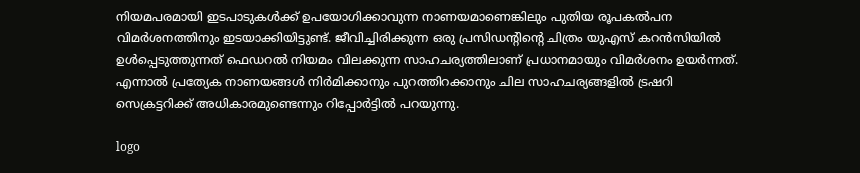നിയമപരമായി ഇടപാടുകള്‍ക്ക് ഉപയോഗിക്കാവുന്ന നാണയമാണെങ്കിലും പുതിയ രൂപകല്‍പന വിമര്‍ശനത്തിനും ഇടയാക്കിയിട്ടുണ്ട്. ജീവിച്ചിരിക്കുന്ന ഒരു പ്രസിഡന്‍റിന്‍റെ ചിത്രം യുഎസ് കറന്‍സിയില്‍ ഉള്‍പ്പെടുത്തുന്നത് ഫെഡറല്‍ നിയമം വിലക്കുന്ന സാഹചര്യത്തിലാണ് പ്രധാനമായും വിമര്‍ശനം ഉയര്‍ന്നത്. എന്നാല്‍ പ്രത്യേക നാണയങ്ങള്‍ നിര്‍മിക്കാനും പുറത്തിറക്കാനും ചില സാഹചര്യങ്ങളില്‍ ട്രഷറി സെക്രട്ടറിക്ക് അധികാരമുണ്ടെന്നും റിപ്പോര്‍ട്ടില്‍ പറയുന്നു.

logo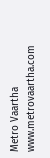Metro Vaartha
www.metrovaartha.com